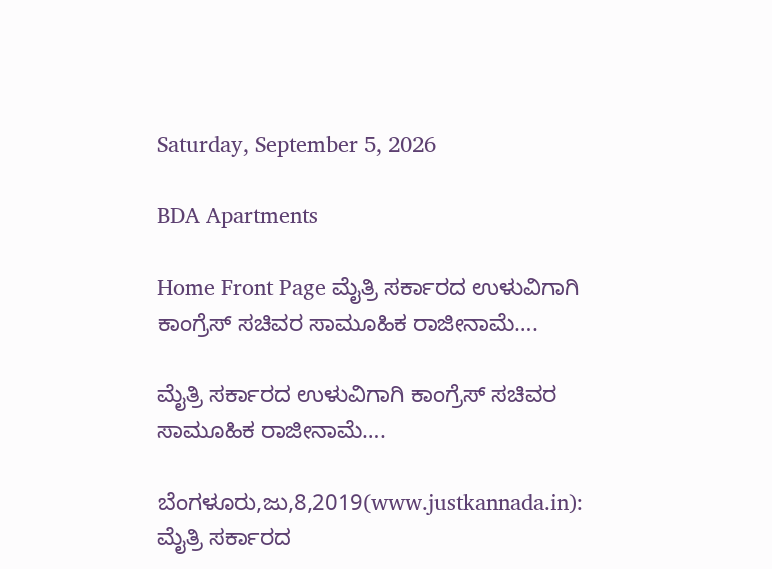Saturday, September 5, 2026

BDA Apartments

Home Front Page ಮೈತ್ರಿ ಸರ್ಕಾರದ ಉಳುವಿಗಾಗಿ ಕಾಂಗ್ರೆಸ್ ಸಚಿವರ ಸಾಮೂಹಿಕ ರಾಜೀನಾಮೆ….

ಮೈತ್ರಿ ಸರ್ಕಾರದ ಉಳುವಿಗಾಗಿ ಕಾಂಗ್ರೆಸ್ ಸಚಿವರ ಸಾಮೂಹಿಕ ರಾಜೀನಾಮೆ….

ಬೆಂಗಳೂರು,ಜು,8,2019(www.justkannada.in):  ಮೈತ್ರಿ ಸರ್ಕಾರದ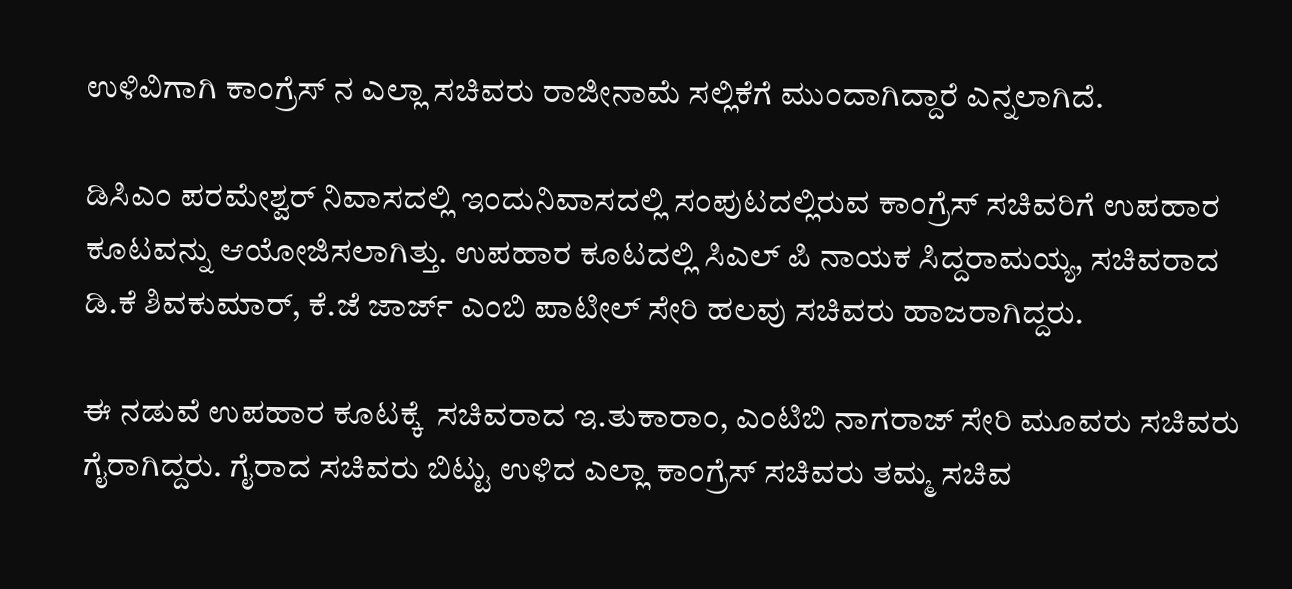ಉಳಿವಿಗಾಗಿ ಕಾಂಗ್ರೆಸ್ ನ ಎಲ್ಲಾ ಸಚಿವರು ರಾಜೀನಾಮೆ ಸಲ್ಲಿಕೆಗೆ ಮುಂದಾಗಿದ್ದಾರೆ ಎನ್ನಲಾಗಿದೆ.

ಡಿಸಿಎಂ ಪರಮೇಶ್ವರ್ ನಿವಾಸದಲ್ಲಿ ಇಂದುನಿವಾಸದಲ್ಲಿ ಸಂಪುಟದಲ್ಲಿರುವ ಕಾಂಗ್ರೆಸ್ ಸಚಿವರಿಗೆ ಉಪಹಾರ ಕೂಟವನ್ನು ಆಯೋಜಿಸಲಾಗಿತ್ತು. ಉಪಹಾರ ಕೂಟದಲ್ಲಿ ಸಿಎಲ್ ಪಿ ನಾಯಕ ಸಿದ್ದರಾಮಯ್ಯ, ಸಚಿವರಾದ ಡಿ.ಕೆ ಶಿವಕುಮಾರ್, ಕೆ.ಜೆ ಜಾರ್ಜ್ ಎಂಬಿ ಪಾಟೀಲ್ ಸೇರಿ ಹಲವು ಸಚಿವರು ಹಾಜರಾಗಿದ್ದರು.

ಈ ನಡುವೆ ಉಪಹಾರ ಕೂಟಕ್ಕೆ  ಸಚಿವರಾದ ಇ.ತುಕಾರಾಂ, ಎಂಟಿಬಿ ನಾಗರಾಜ್ ಸೇರಿ ಮೂವರು ಸಚಿವರು ಗೈರಾಗಿದ್ದರು. ಗೈರಾದ ಸಚಿವರು ಬಿಟ್ಟು ಉಳಿದ ಎಲ್ಲಾ ಕಾಂಗ್ರೆಸ್ ಸಚಿವರು ತಮ್ಮ ಸಚಿವ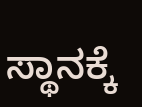ಸ್ಥಾನಕ್ಕೆ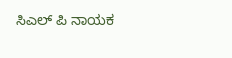ಸಿಎಲ್ ಪಿ ನಾಯಕ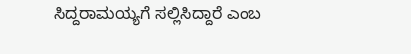ಸಿದ್ದರಾಮಯ್ಯಗೆ ಸಲ್ಲಿಸಿದ್ದಾರೆ ಎಂಬ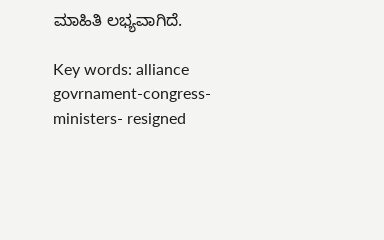ಮಾಹಿತಿ ಲಭ್ಯವಾಗಿದೆ.

Key words: alliance govrnament-congress-ministers- resigned